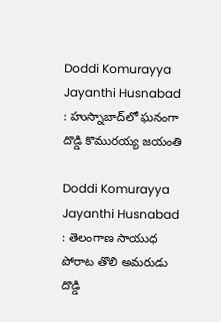Doddi Komurayya Jayanthi Husnabad : హుస్నాబాద్‌లో ఘనంగా దొడ్డి కొమురయ్య జయంతి

Doddi Komurayya Jayanthi Husnabad : తెలంగాణ సాయుధ పోరాట తొలి అమరుడు దొడ్డి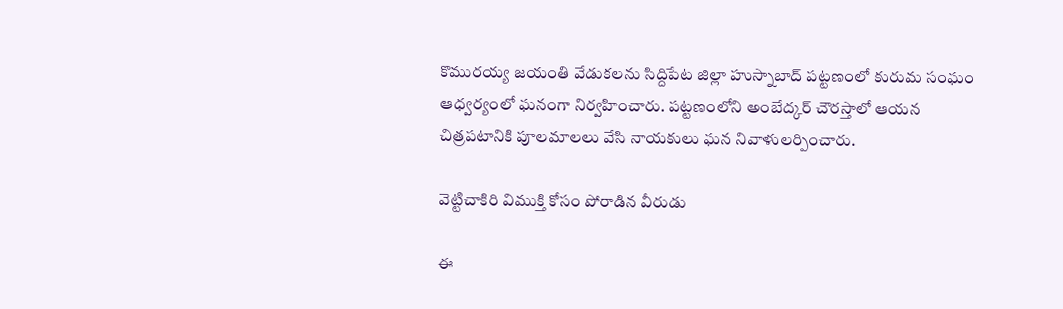కొమురయ్య జయంతి వేడుకలను సిద్దిపేట జిల్లా హుస్నాబాద్ పట్టణంలో కురుమ సంఘం ఆధ్వర్యంలో ఘనంగా నిర్వహించారు. పట్టణంలోని అంబేద్కర్ చౌరస్తాలో ఆయన చిత్రపటానికి పూలమాలలు వేసి నాయకులు ఘన నివాళులర్పించారు.

వెట్టిచాకిరి విముక్తి కోసం పోరాడిన వీరుడు

ఈ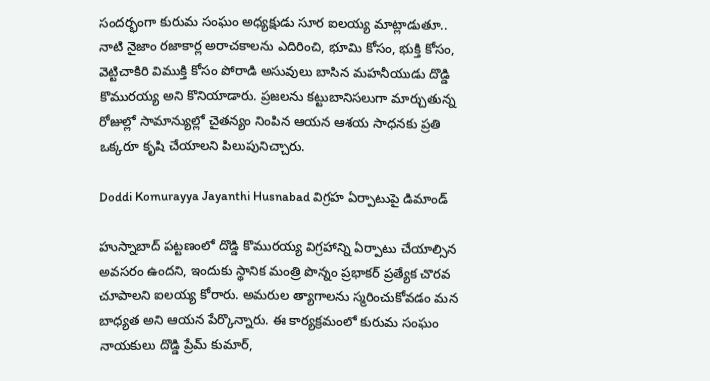సందర్భంగా కురుమ సంఘం అధ్యక్షుడు సూర ఐలయ్య మాట్లాడుతూ.. నాటి నైజాం రజాకార్ల అరాచకాలను ఎదిరించి, భూమి కోసం, భుక్తి కోసం, వెట్టిచాకిరి విముక్తి కోసం పోరాడి అసువులు బాసిన మహనీయుడు దొడ్డి కొమురయ్య అని కొనియాడారు. ప్రజలను కట్టుబానిసలుగా మార్చుతున్న రోజుల్లో సామాన్యుల్లో చైతన్యం నింపిన ఆయన ఆశయ సాధనకు ప్రతి ఒక్కరూ కృషి చేయాలని పిలుపునిచ్చారు.

Doddi Komurayya Jayanthi Husnabad విగ్రహ ఏర్పాటుపై డిమాండ్

హుస్నాబాద్ పట్టణంలో దొడ్డి కొమురయ్య విగ్రహాన్ని ఏర్పాటు చేయాల్సిన అవసరం ఉందని, ఇందుకు స్థానిక మంత్రి పొన్నం ప్రభాకర్ ప్రత్యేక చొరవ చూపాలని ఐలయ్య కోరారు. అమరుల త్యాగాలను స్మరించుకోవడం మన బాధ్యత అని ఆయన పేర్కొన్నారు. ఈ కార్యక్రమంలో కురుమ సంఘం నాయకులు దొడ్డి ప్రేమ్ కుమార్,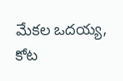మేకల ఒదయ్య, కోట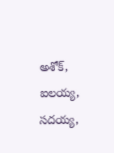అశోక్, ఐలయ్య, సదయ్య,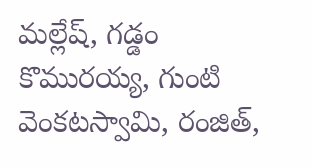మల్లేష్, గడ్డం కొమురయ్య, గుంటి వెంకటస్వామి, రంజిత్,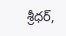శ్రీధర్,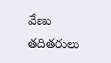వేణు తదితరులు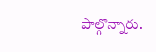పాల్గొన్నారు.